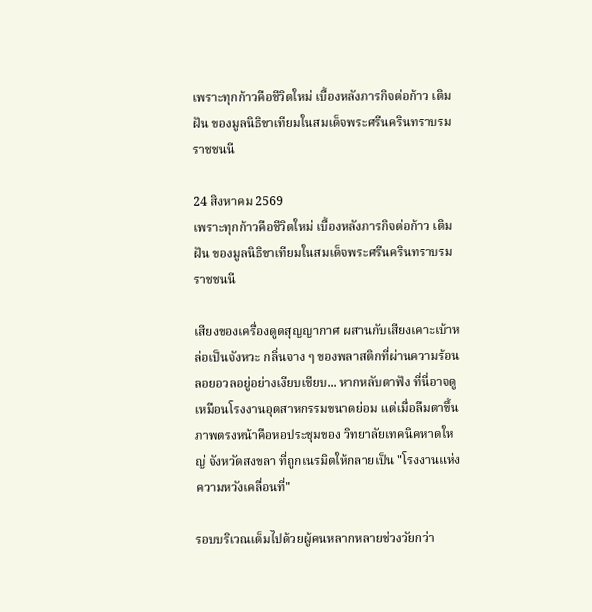เพราะทุกก้าวคือชีวิตใหม่ เบื้องหลังภารกิจต่อก้าว เติมฝัน ของมูลนิธิขาเทียมในสมเด็จพระศรีนครินทราบรมราชชนนี

24 สิงหาคม 2569
เพราะทุกก้าวคือชีวิตใหม่ เบื้องหลังภารกิจต่อก้าว เติมฝัน ของมูลนิธิขาเทียมในสมเด็จพระศรีนครินทราบรมราชชนนี

เสียงของเครื่องดูดสุญญากาศ ผสานกับเสียงเคาะเบ้าหล่อเป็นจังหวะ กลิ่นจาง ๆ ของพลาสติกที่ผ่านความร้อนลอยอวลอยู่อย่างเงียบเชียบ... หากหลับตาฟัง ที่นี่อาจดูเหมือนโรงงานอุตสาหกรรมขนาดย่อม แต่เมื่อลืมตาขึ้น ภาพตรงหน้าคือหอประชุมของ วิทยาลัยเทคนิคหาดใหญ่ จังหวัดสงขลา ที่ถูกเนรมิตให้กลายเป็น "โรงงานแห่งความหวังเคลื่อนที่"

รอบบริเวณเต็มไปด้วยผู้คนหลากหลายช่วงวัยกว่า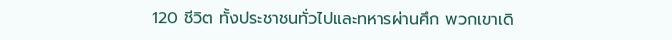120 ชีวิต ทั้งประชาชนทั่วไปและทหารผ่านศึก พวกเขาเดิ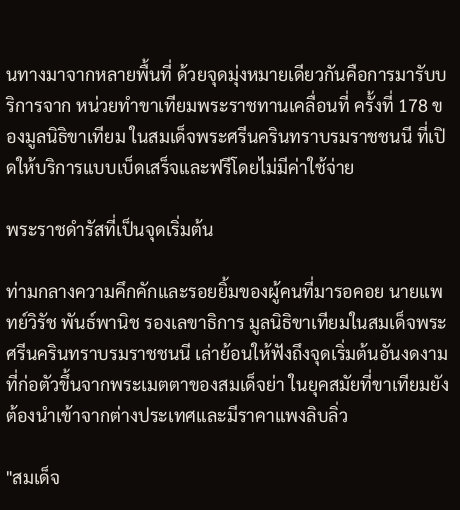นทางมาจากหลายพื้นที่ ด้วยจุดมุ่งหมายเดียวกันคือการมารับบริการจาก หน่วยทำขาเทียมพระราชทานเคลื่อนที่ ครั้งที่ 178 ของมูลนิธิขาเทียม ในสมเด็จพระศรีนครินทราบรมราชชนนี ที่เปิดให้บริการแบบเบ็ดเสร็จและฟรีโดยไม่มีค่าใช้จ่าย

พระราชดำรัสที่เป็นจุดเริ่มต้น

ท่ามกลางความคึกคักและรอยยิ้มของผู้คนที่มารอคอย นายแพทย์วิรัช พันธ์พานิช รองเลขาธิการ มูลนิธิขาเทียมในสมเด็จพระศรีนครินทราบรมราชชนนี เล่าย้อนให้ฟังถึงจุดเริ่มต้นอันงดงาม ที่ก่อตัวขึ้นจากพระเมตตาของสมเด็จย่า ในยุคสมัยที่ขาเทียมยังต้องนำเข้าจากต่างประเทศและมีราคาแพงลิบลิ่ว

"สมเด็จ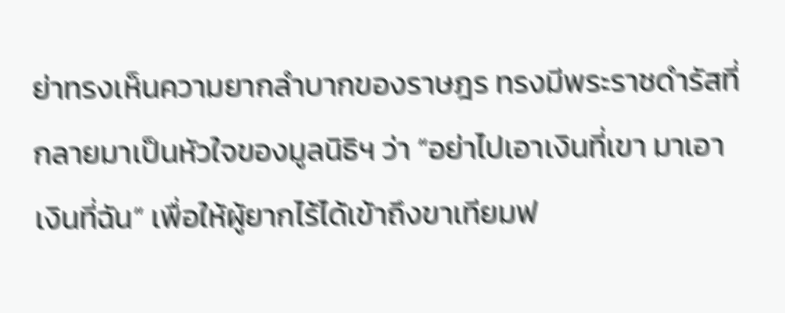ย่าทรงเห็นความยากลำบากของราษฎร ทรงมีพระราชดำรัสที่กลายมาเป็นหัวใจของมูลนิธิฯ ว่า “อย่าไปเอาเงินที่เขา มาเอาเงินที่ฉัน” เพื่อให้ผู้ยากไร้ได้เข้าถึงขาเทียมฟ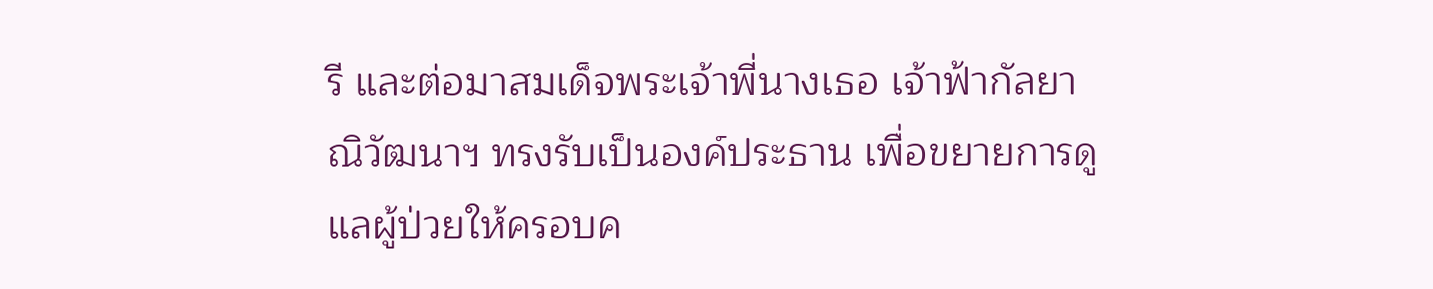รี และต่อมาสมเด็จพระเจ้าพี่นางเธอ เจ้าฟ้ากัลยาณิวัฒนาฯ ทรงรับเป็นองค์ประธาน เพื่อขยายการดูแลผู้ป่วยให้ครอบค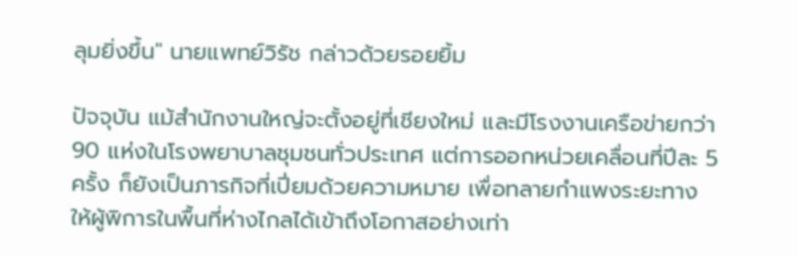ลุมยิ่งขึ้น" นายแพทย์วิรัช กล่าวด้วยรอยยิ้ม

ปัจจุบัน แม้สำนักงานใหญ่จะตั้งอยู่ที่เชียงใหม่ และมีโรงงานเครือข่ายกว่า 90 แห่งในโรงพยาบาลชุมชนทั่วประเทศ แต่การออกหน่วยเคลื่อนที่ปีละ 5 ครั้ง ก็ยังเป็นภารกิจที่เปี่ยมด้วยความหมาย เพื่อทลายกำแพงระยะทาง ให้ผู้พิการในพื้นที่ห่างไกลได้เข้าถึงโอกาสอย่างเท่า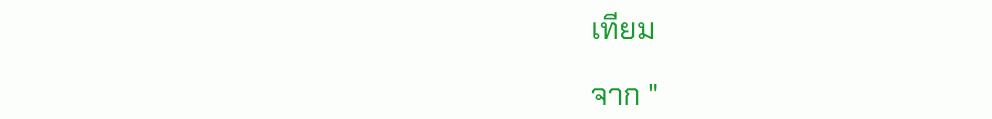เทียม

จาก "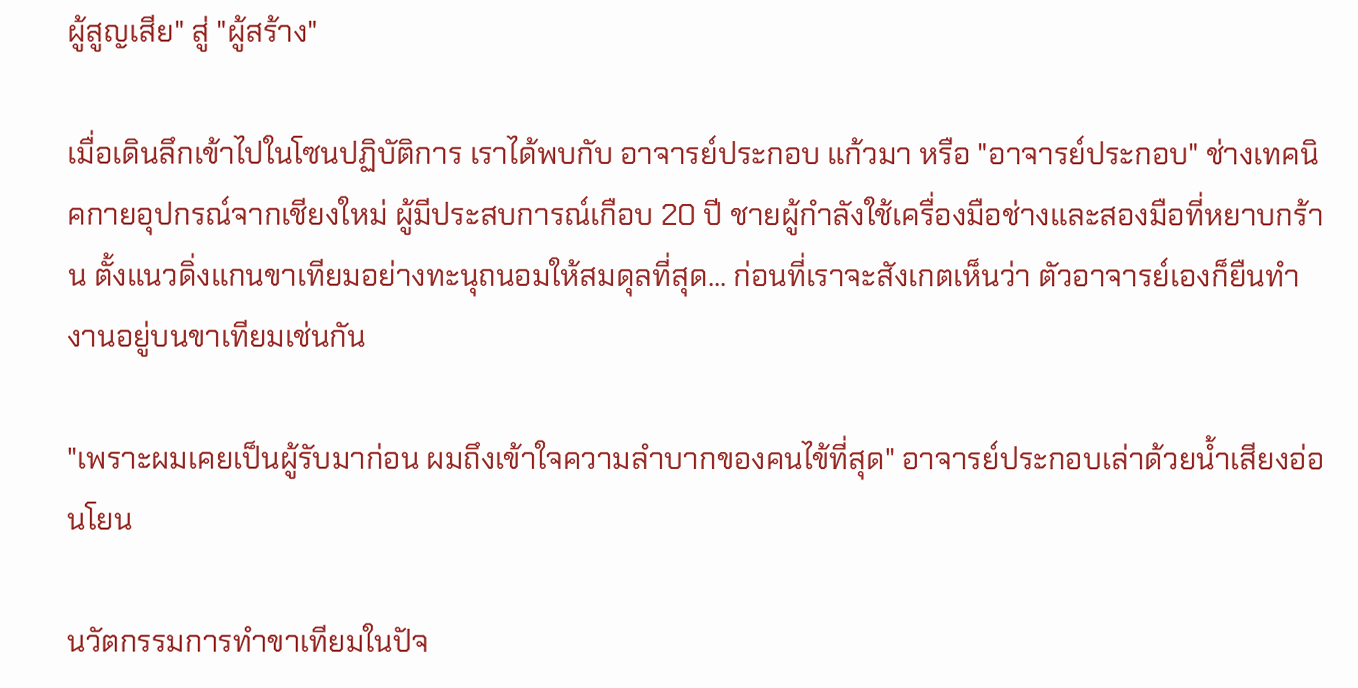ผู้สูญเสีย" สู่ "ผู้สร้าง"

เมื่อเดินลึกเข้าไปในโซนปฏิบัติการ เราได้พบกับ อาจารย์ประกอบ แก้วมา หรือ "อาจารย์ประกอบ" ช่างเทคนิคกายอุปกรณ์จากเชียงใหม่ ผู้มีประสบการณ์เกือบ 20 ปี ชายผู้กำลังใช้เครื่องมือช่างและสองมือที่หยาบกร้าน ตั้งแนวดิ่งแกนขาเทียมอย่างทะนุถนอมให้สมดุลที่สุด... ก่อนที่เราจะสังเกตเห็นว่า ตัวอาจารย์เองก็ยืนทำงานอยู่บนขาเทียมเช่นกัน

"เพราะผมเคยเป็นผู้รับมาก่อน ผมถึงเข้าใจความลำบากของคนไข้ที่สุด" อาจารย์ประกอบเล่าด้วยน้ำเสียงอ่อนโยน

นวัตกรรมการทำขาเทียมในปัจ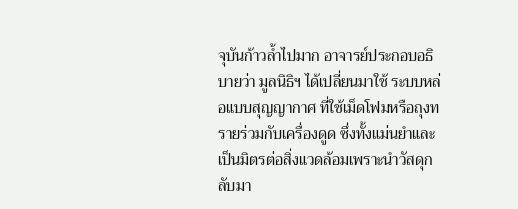จุบันก้าวล้ำไปมาก อาจารย์ประกอบอธิบายว่า มูลนิธิฯ ได้เปลี่ยนมาใช้ ระบบหล่อแบบสุญญากาศ ที่ใช้เม็ดโฟมหรือถุงทรายร่วมกับเครื่องดูด ซึ่งทั้งแม่นยำและเป็นมิตรต่อสิ่งแวดล้อมเพราะนำวัสดุกลับมา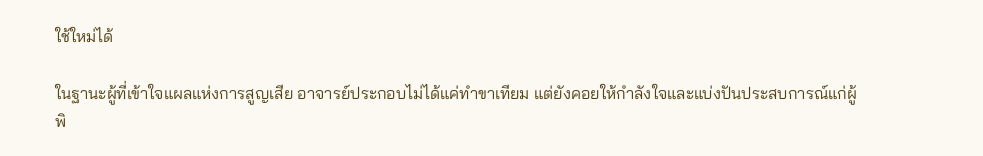ใช้ใหม่ได้

ในฐานะผู้ที่เข้าใจแผลแห่งการสูญเสีย อาจารย์ประกอบไม่ได้แค่ทำขาเทียม แต่ยังคอยให้กำลังใจและแบ่งปันประสบการณ์แก่ผู้พิ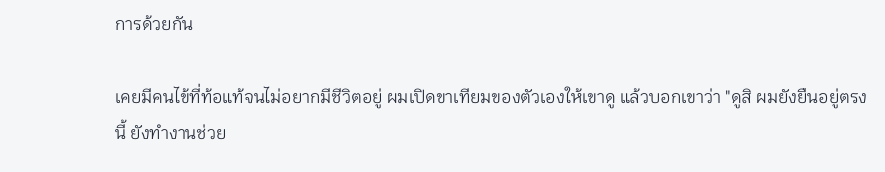การด้วยกัน

เคยมีคนไข้ที่ท้อแท้จนไม่อยากมีชีวิตอยู่ ผมเปิดขาเทียมของตัวเองให้เขาดู แล้วบอกเขาว่า "ดูสิ ผมยังยืนอยู่ตรงนี้ ยังทำงานช่วย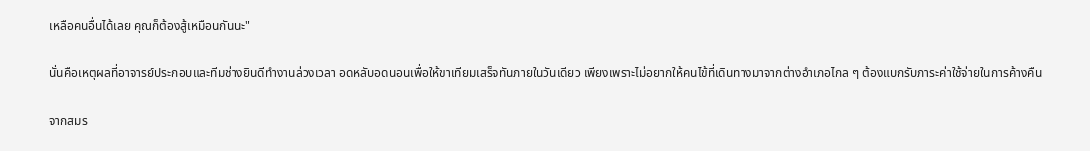เหลือคนอื่นได้เลย คุณก็ต้องสู้เหมือนกันนะ"

นั่นคือเหตุผลที่อาจารย์ประกอบและทีมช่างยินดีทำงานล่วงเวลา อดหลับอดนอนเพื่อให้ขาเทียมเสร็จทันภายในวันเดียว เพียงเพราะไม่อยากให้คนไข้ที่เดินทางมาจากต่างอำเภอไกล ๆ ต้องแบกรับภาระค่าใช้จ่ายในการค้างคืน

จากสมร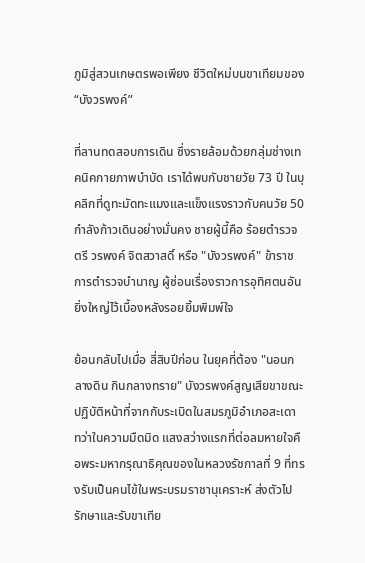ภูมิสู่สวนเกษตรพอเพียง ชีวิตใหม่บนขาเทียมของ “บังวรพงค์”

ที่ลานทดสอบการเดิน ซึ่งรายล้อมด้วยกลุ่มช่างเทคนิคกายภาพบำบัด เราได้พบกับชายวัย 73 ปี ในบุคลิกที่ดูทะมัดทะแมงและแข็งแรงราวกับคนวัย 50 กำลังก้าวเดินอย่างมั่นคง ชายผู้นี้คือ ร้อยตำรวจตรี วรพงค์ จิตสวาสดิ์ หรือ "บังวรพงค์" ข้าราชการตำรวจบำนาญ ผู้ซ่อนเรื่องราวการอุทิศตนอันยิ่งใหญ่ไว้เบื้องหลังรอยยิ้มพิมพ์ใจ

ย้อนกลับไปเมื่อ สี่สิบปีก่อน ในยุคที่ต้อง "นอนกลางดิน กินกลางทราย" บังวรพงค์สูญเสียขาขณะปฏิบัติหน้าที่จากกับระเบิดในสมรภูมิอำเภอสะเดา ทว่าในความมืดมิด แสงสว่างแรกที่ต่อลมหายใจคือพระมหากรุณาธิคุณของในหลวงรัชกาลที่ 9 ที่ทรงรับเป็นคนไข้ในพระบรมราชานุเคราะห์ ส่งตัวไปรักษาและรับขาเทีย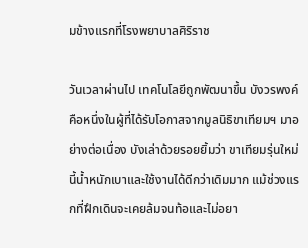มข้างแรกที่โรงพยาบาลศิริราช

วันเวลาผ่านไป เทคโนโลยีถูกพัฒนาขึ้น บังวรพงค์คือหนึ่งในผู้ที่ได้รับโอกาสจากมูลนิธิขาเทียมฯ มาอย่างต่อเนื่อง บังเล่าด้วยรอยยิ้มว่า ขาเทียมรุ่นใหม่นี้น้ำหนักเบาและใช้งานได้ดีกว่าเดิมมาก แม้ช่วงแรกที่ฝึกเดินจะเคยล้มจนท้อและไม่อยา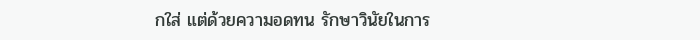กใส่ แต่ด้วยความอดทน รักษาวินัยในการ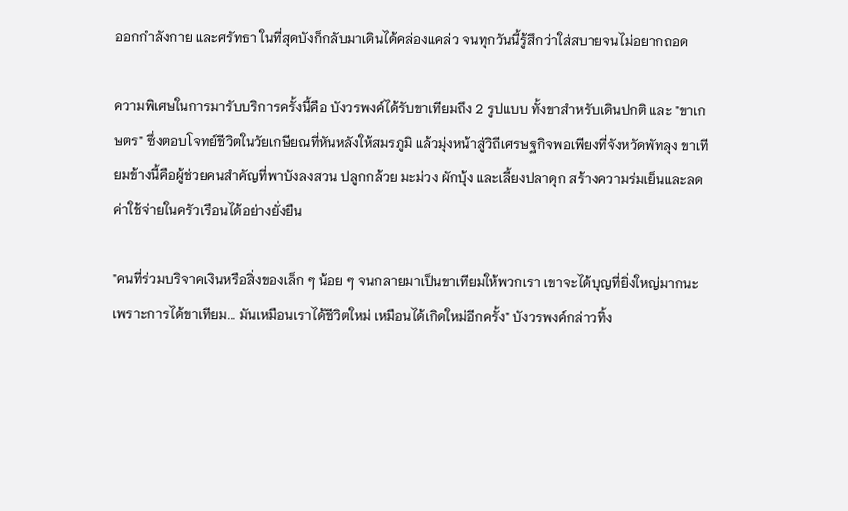ออกกำลังกาย และศรัทธา ในที่สุดบังก็กลับมาเดินได้คล่องแคล่ว จนทุกวันนี้รู้สึกว่าใส่สบายจนไม่อยากถอด

ความพิเศษในการมารับบริการครั้งนี้คือ บังวรพงค์ได้รับขาเทียมถึง 2 รูปแบบ ทั้งขาสำหรับเดินปกติ และ "ขาเกษตร" ซึ่งตอบโจทย์ชีวิตในวัยเกษียณที่หันหลังให้สมรภูมิ แล้วมุ่งหน้าสู่วิถีเศรษฐกิจพอเพียงที่จังหวัดพัทลุง ขาเทียมข้างนี้คือผู้ช่วยคนสำคัญที่พาบังลงสวน ปลูกกล้วย มะม่วง ผักบุ้ง และเลี้ยงปลาดุก สร้างความร่มเย็นและลดค่าใช้จ่ายในครัวเรือนได้อย่างยั่งยืน

"คนที่ร่วมบริจาคเงินหรือสิ่งของเล็ก ๆ น้อย ๆ จนกลายมาเป็นขาเทียมให้พวกเรา เขาจะได้บุญที่ยิ่งใหญ่มากนะ เพราะการได้ขาเทียม... มันเหมือนเราได้ชีวิตใหม่ เหมือนได้เกิดใหม่อีกครั้ง" บังวรพงค์กล่าวทิ้ง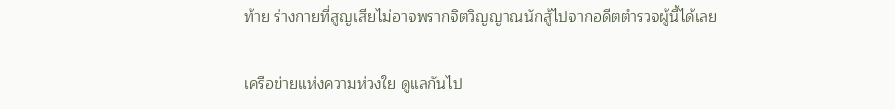ท้าย ร่างกายที่สูญเสียไม่อาจพรากจิตวิญญาณนักสู้ไปจากอดีตตำรวจผู้นี้ได้เลย

เครือข่ายแห่งความห่วงใย ดูแลกันไป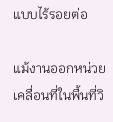แบบไร้รอยต่อ

แม้งานออกหน่วยเคลื่อนที่ในพื้นที่วิ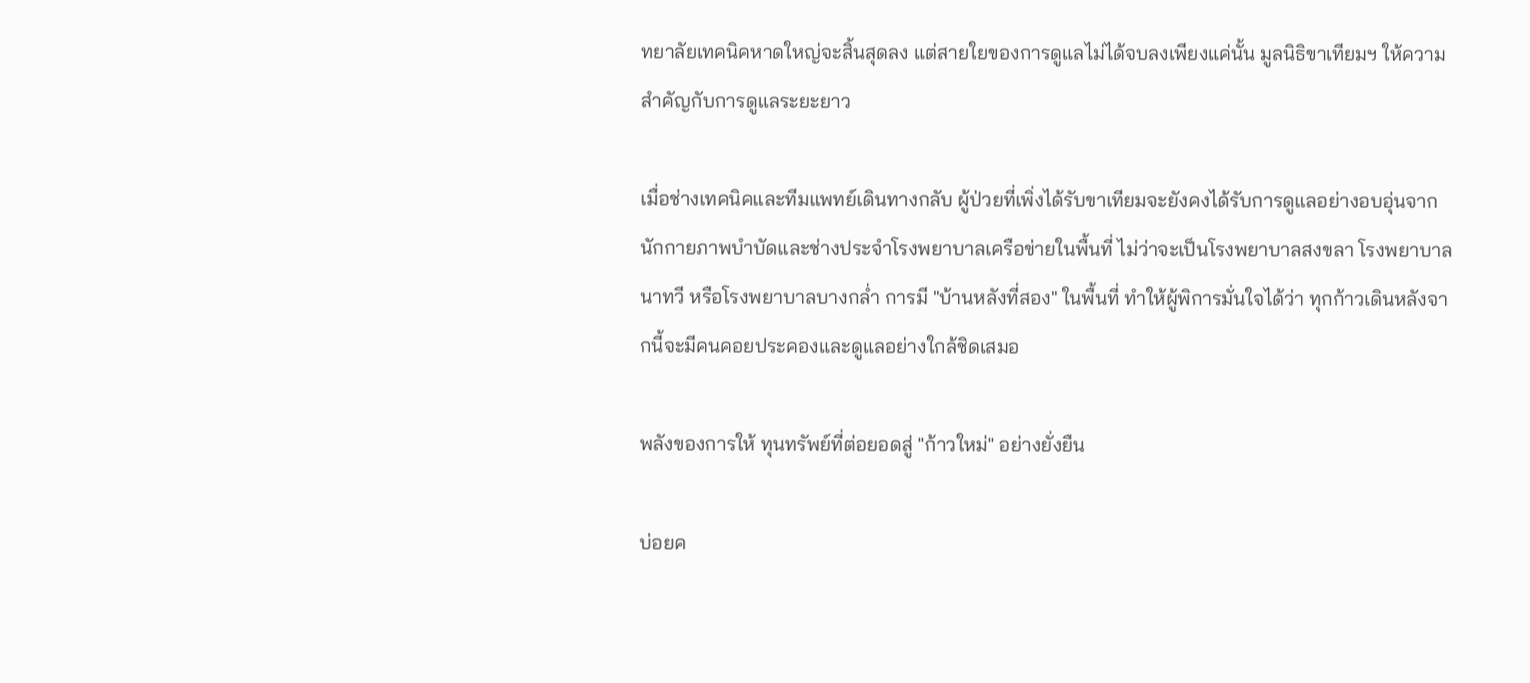ทยาลัยเทคนิคหาดใหญ่จะสิ้นสุดลง แต่สายใยของการดูแลไม่ได้จบลงเพียงแค่นั้น มูลนิธิขาเทียมฯ ให้ความสำคัญกับการดูแลระยะยาว

เมื่อช่างเทคนิคและทีมแพทย์เดินทางกลับ ผู้ป่วยที่เพิ่งได้รับขาเทียมจะยังคงได้รับการดูแลอย่างอบอุ่นจาก นักกายภาพบำบัดและช่างประจำโรงพยาบาลเครือข่ายในพื้นที่ ไม่ว่าจะเป็นโรงพยาบาลสงขลา โรงพยาบาลนาทวี หรือโรงพยาบาลบางกล่ำ การมี "บ้านหลังที่สอง" ในพื้นที่ ทำให้ผู้พิการมั่นใจได้ว่า ทุกก้าวเดินหลังจากนี้จะมีคนคอยประคองและดูแลอย่างใกล้ชิดเสมอ

พลังของการให้ ทุนทรัพย์ที่ต่อยอดสู่ "ก้าวใหม่" อย่างยั่งยืน

บ่อยค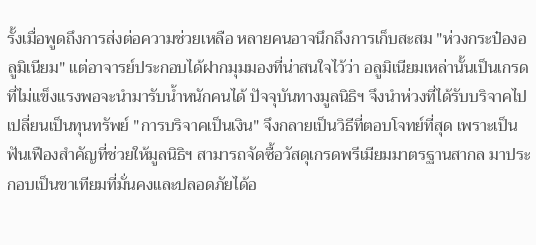รั้งเมื่อพูดถึงการส่งต่อความช่วยเหลือ หลายคนอาจนึกถึงการเก็บสะสม "ห่วงกระป๋องอลูมิเนียม" แต่อาจารย์ประกอบได้ฝากมุมมองที่น่าสนใจไว้ว่า อลูมิเนียมเหล่านั้นเป็นเกรดที่ไม่แข็งแรงพอจะนำมารับน้ำหนักคนได้ ปัจจุบันทางมูลนิธิฯ จึงนำห่วงที่ได้รับบริจาคไปเปลี่ยนเป็นทุนทรัพย์ "การบริจาคเป็นเงิน" จึงกลายเป็นวิธีที่ตอบโจทย์ที่สุด เพราะเป็นฟันเฟืองสำคัญที่ช่วยให้มูลนิธิฯ สามารถจัดซื้อวัสดุเกรดพรีเมียมมาตรฐานสากล มาประกอบเป็นขาเทียมที่มั่นคงและปลอดภัยได้อ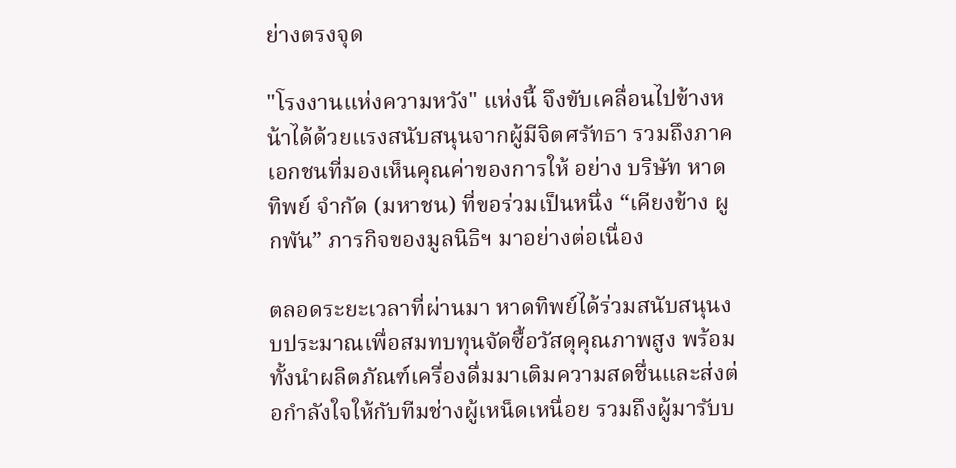ย่างตรงจุด

"โรงงานแห่งความหวัง" แห่งนี้ จึงขับเคลื่อนไปข้างหน้าได้ด้วยแรงสนับสนุนจากผู้มีจิตศรัทธา รวมถึงภาคเอกชนที่มองเห็นคุณค่าของการให้ อย่าง บริษัท หาดทิพย์ จำกัด (มหาชน) ที่ขอร่วมเป็นหนึ่ง “เคียงข้าง ผูกพัน” ภารกิจของมูลนิธิฯ มาอย่างต่อเนื่อง

ตลอดระยะเวลาที่ผ่านมา หาดทิพย์ได้ร่วมสนับสนุนงบประมาณเพื่อสมทบทุนจัดซื้อวัสดุคุณภาพสูง พร้อมทั้งนำผลิตภัณฑ์เครื่องดื่มมาเติมความสดชื่นและส่งต่อกำลังใจให้กับทีมช่างผู้เหน็ดเหนื่อย รวมถึงผู้มารับบ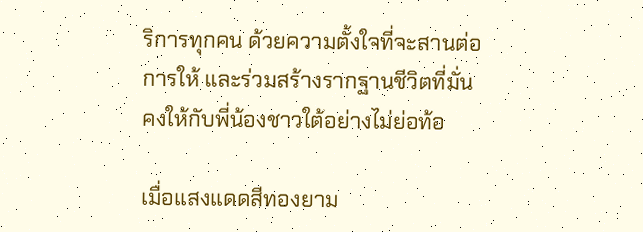ริการทุกคน ด้วยความตั้งใจที่จะสานต่อการให้ และร่วมสร้างรากฐานชีวิตที่มั่นคงให้กับพี่น้องชาวใต้อย่างไม่ย่อท้อ

เมื่อแสงแดดสีทองยาม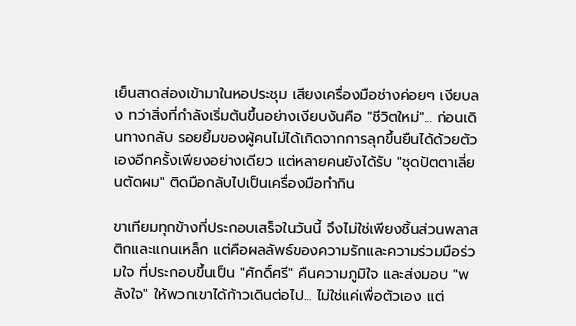เย็นสาดส่องเข้ามาในหอประชุม เสียงเครื่องมือช่างค่อยๆ เงียบลง ทว่าสิ่งที่กำลังเริ่มต้นขึ้นอย่างเงียบงันคือ "ชีวิตใหม่"... ก่อนเดินทางกลับ รอยยิ้มของผู้คนไม่ได้เกิดจากการลุกขึ้นยืนได้ด้วยตัวเองอีกครั้งเพียงอย่างเดียว แต่หลายคนยังได้รับ "ชุดปัตตาเลี่ยนตัดผม" ติดมือกลับไปเป็นเครื่องมือทำกิน

ขาเทียมทุกข้างที่ประกอบเสร็จในวันนี้ จึงไม่ใช่เพียงชิ้นส่วนพลาสติกและแกนเหล็ก แต่คือผลลัพธ์ของความรักและความร่วมมือร่วมใจ ที่ประกอบขึ้นเป็น "ศักดิ์ศรี" คืนความภูมิใจ และส่งมอบ "พลังใจ" ให้พวกเขาได้ก้าวเดินต่อไป... ไม่ใช่แค่เพื่อตัวเอง แต่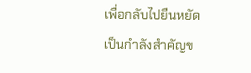เพื่อกลับไปยืนหยัดเป็นกำลังสำคัญข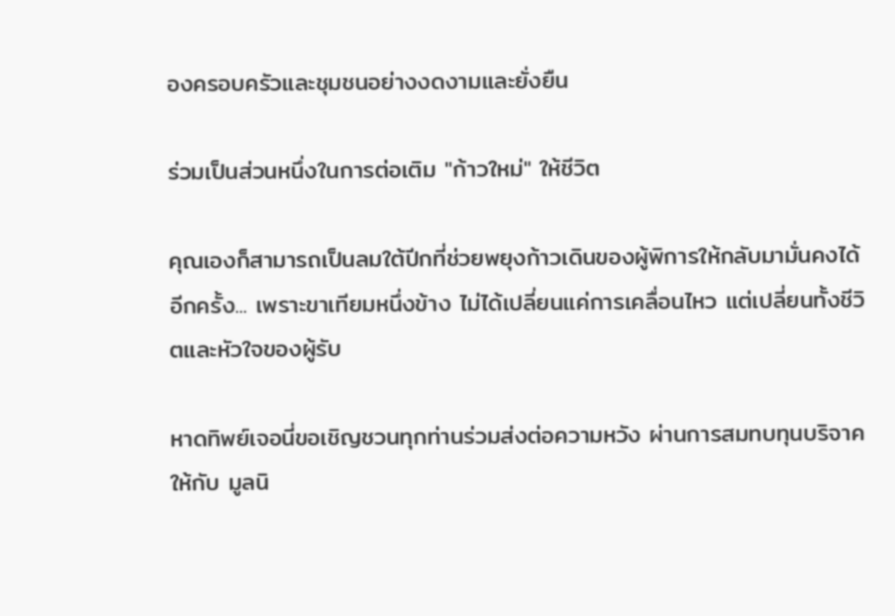องครอบครัวและชุมชนอย่างงดงามและยั่งยืน

ร่วมเป็นส่วนหนึ่งในการต่อเติม "ก้าวใหม่" ให้ชีวิต

คุณเองก็สามารถเป็นลมใต้ปีกที่ช่วยพยุงก้าวเดินของผู้พิการให้กลับมามั่นคงได้อีกครั้ง... เพราะขาเทียมหนึ่งข้าง ไม่ได้เปลี่ยนแค่การเคลื่อนไหว แต่เปลี่ยนทั้งชีวิตและหัวใจของผู้รับ

หาดทิพย์เจอนี่ขอเชิญชวนทุกท่านร่วมส่งต่อความหวัง ผ่านการสมทบทุนบริจาคให้กับ มูลนิ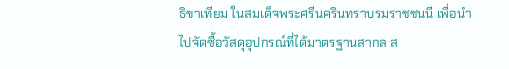ธิขาเทียม ในสมเด็จพระศรีนครินทราบรมราชชนนี เพื่อนำไปจัดซื้อวัสดุอุปกรณ์ที่ได้มาตรฐานสากล ส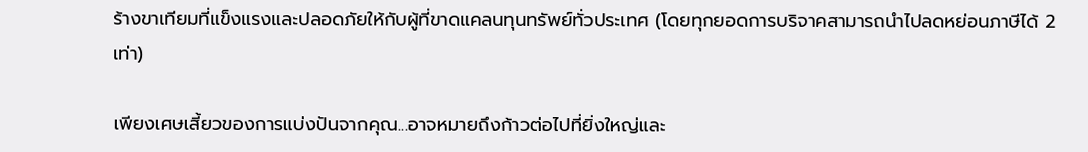ร้างขาเทียมที่แข็งแรงและปลอดภัยให้กับผู้ที่ขาดแคลนทุนทรัพย์ทั่วประเทศ (โดยทุกยอดการบริจาคสามารถนำไปลดหย่อนภาษีได้ 2 เท่า)

เพียงเศษเสี้ยวของการแบ่งปันจากคุณ...อาจหมายถึงก้าวต่อไปที่ยิ่งใหญ่และ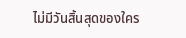ไม่มีวันสิ้นสุดของใคร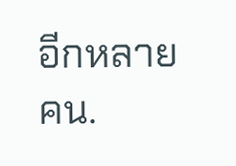อีกหลายคน.